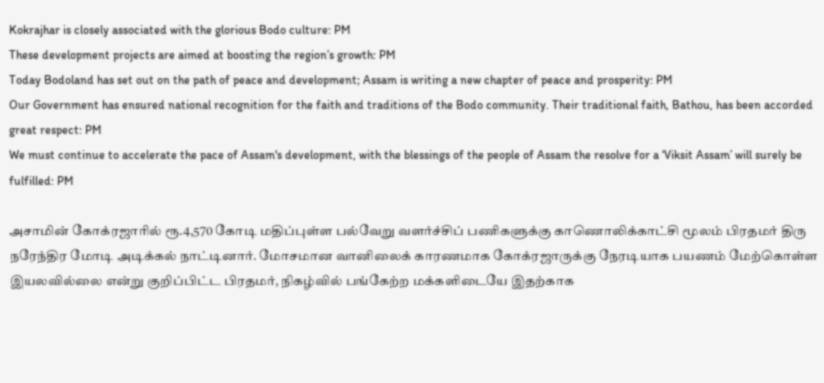Kokrajhar is closely associated with the glorious Bodo culture: PM
These development projects are aimed at boosting the region’s growth: PM
Today Bodoland has set out on the path of peace and development; Assam is writing a new chapter of peace and prosperity: PM
Our Government has ensured national recognition for the faith and traditions of the Bodo community. Their traditional faith, Bathou, has been accorded great respect: PM
We must continue to accelerate the pace of Assam's development, with the blessings of the people of Assam the resolve for a ‘Viksit Assam’ will surely be fulfilled: PM

அசாமின் கோக்ரஜாரில் ரூ.4,570 கோடி மதிப்புள்ள பல்வேறு வளர்ச்சிப் பணிகளுக்கு காணொலிக்காட்சி மூலம் பிரதமர் திரு நரேந்திர மோடி அடிக்கல் நாட்டினார். மோசமான வானிலைக் காரணமாக கோக்ரஜாருக்கு நேரடியாக பயணம் மேற்கொள்ள இயலவில்லை என்று குறிப்பிட்ட பிரதமர், நிகழ்வில் பங்கேற்ற மக்களிடையே இதற்காக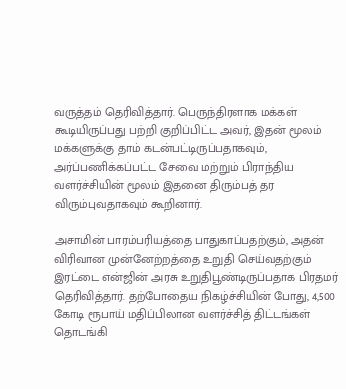வருத்தம் தெரிவித்தார். பெருந்திரளாக மக்கள் கூடியிருப்பது பற்றி குறிப்பிட்ட அவர், இதன் மூலம் மக்களுக்கு தாம் கடன்பட்டிருப்பதாகவும், அர்ப்பணிக்கப்பட்ட சேவை மற்றும் பிராந்திய வளர்ச்சியின் மூலம் இதனை திரும்பத் தர விரும்புவதாகவும் கூறினார்.

அசாமின் பாரம்பரியத்தை பாதுகாப்பதற்கும், அதன் விரிவான முன்னேற்றத்தை உறுதி செய்வதற்கும் இரட்டை என்ஜின் அரசு உறுதிபூண்டிருப்பதாக பிரதமர் தெரிவித்தார். தற்போதைய நிகழ்ச்சியின் போது, 4,500 கோடி ரூபாய் மதிப்பிலான வளர்ச்சித் திட்டங்கள் தொடங்கி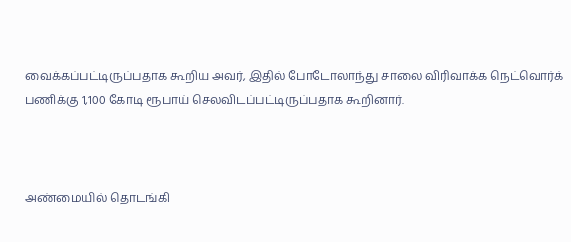வைக்கப்பட்டிருப்பதாக கூறிய அவர், இதில் போடோலாந்து சாலை விரிவாக்க நெட்வொர்க் பணிக்கு 1,100 கோடி ரூபாய் செலவிடப்பட்டிருப்பதாக கூறினார்.



அண்மையில் தொடங்கி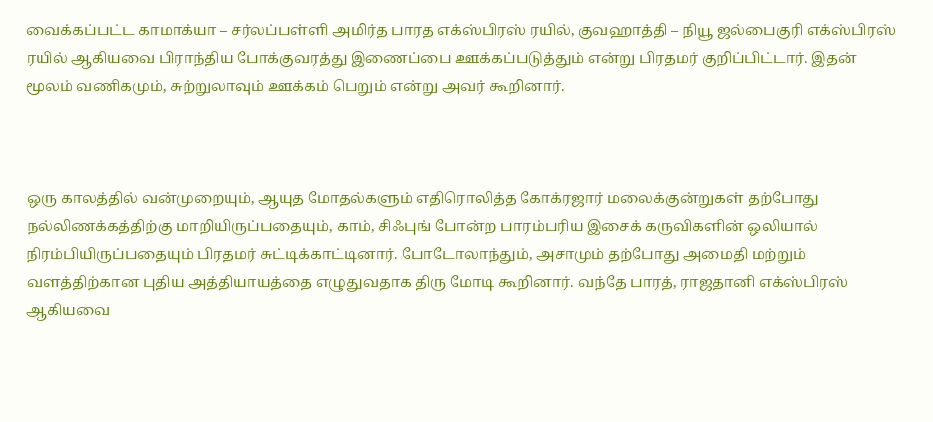வைக்கப்பட்ட காமாக்யா – சர்லப்பள்ளி அமிர்த பாரத எக்ஸ்பிரஸ் ரயில், குவஹாத்தி – நியூ ஜல்பைகுரி எக்ஸ்பிரஸ் ரயில் ஆகியவை பிராந்திய போக்குவரத்து இணைப்பை ஊக்கப்படுத்தும் என்று பிரதமர் குறிப்பிட்டார். இதன் மூலம் வணிகமும், சுற்றுலாவும் ஊக்கம் பெறும் என்று அவர் கூறினார்.



ஒரு காலத்தில் வன்முறையும், ஆயுத மோதல்களும் எதிரொலித்த கோக்ரஜார் மலைக்குன்றுகள் தற்போது நல்லிணக்கத்திற்கு மாறியிருப்பதையும், காம், சிஃபுங் போன்ற பாரம்பரிய இசைக் கருவிகளின் ஒலியால் நிரம்பியிருப்பதையும் பிரதமர் சுட்டிக்காட்டினார். போடோலாந்தும், அசாமும் தற்போது அமைதி மற்றும் வளத்திற்கான புதிய அத்தியாயத்தை எழுதுவதாக திரு மோடி கூறினார். வந்தே பாரத், ராஜதானி எக்ஸ்பிரஸ் ஆகியவை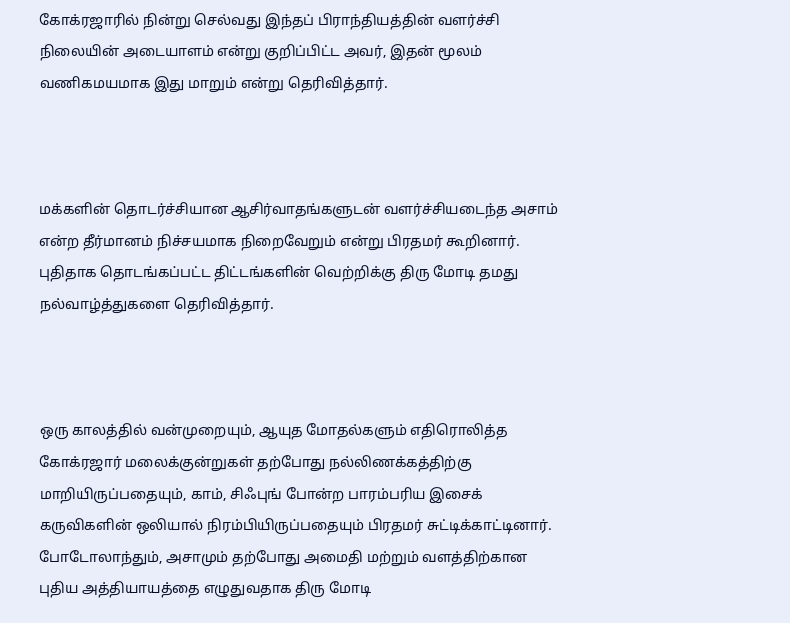கோக்ரஜாரில் நின்று செல்வது இந்தப் பிராந்தியத்தின் வளர்ச்சி நிலையின் அடையாளம் என்று குறிப்பிட்ட அவர், இதன் மூலம் வணிகமயமாக இது மாறும் என்று தெரிவித்தார்.



மக்களின் தொடர்ச்சியான ஆசிர்வாதங்களுடன் வளர்ச்சியடைந்த அசாம் என்ற தீர்மானம் நிச்சயமாக நிறைவேறும் என்று பிரதமர் கூறினார். புதிதாக தொடங்கப்பட்ட திட்டங்களின் வெற்றிக்கு திரு மோடி தமது நல்வாழ்த்துகளை தெரிவித்தார்.



ஒரு காலத்தில் வன்முறையும், ஆயுத மோதல்களும் எதிரொலித்த கோக்ரஜார் மலைக்குன்றுகள் தற்போது நல்லிணக்கத்திற்கு மாறியிருப்பதையும், காம், சிஃபுங் போன்ற பாரம்பரிய இசைக் கருவிகளின் ஒலியால் நிரம்பியிருப்பதையும் பிரதமர் சுட்டிக்காட்டினார். போடோலாந்தும், அசாமும் தற்போது அமைதி மற்றும் வளத்திற்கான புதிய அத்தியாயத்தை எழுதுவதாக திரு மோடி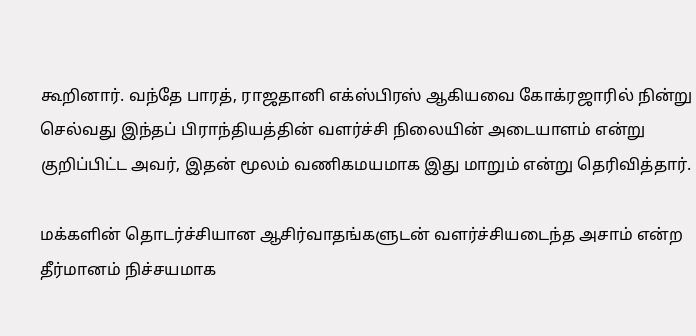கூறினார். வந்தே பாரத், ராஜதானி எக்ஸ்பிரஸ் ஆகியவை கோக்ரஜாரில் நின்று செல்வது இந்தப் பிராந்தியத்தின் வளர்ச்சி நிலையின் அடையாளம் என்று குறிப்பிட்ட அவர், இதன் மூலம் வணிகமயமாக இது மாறும் என்று தெரிவித்தார்.

மக்களின் தொடர்ச்சியான ஆசிர்வாதங்களுடன் வளர்ச்சியடைந்த அசாம் என்ற தீர்மானம் நிச்சயமாக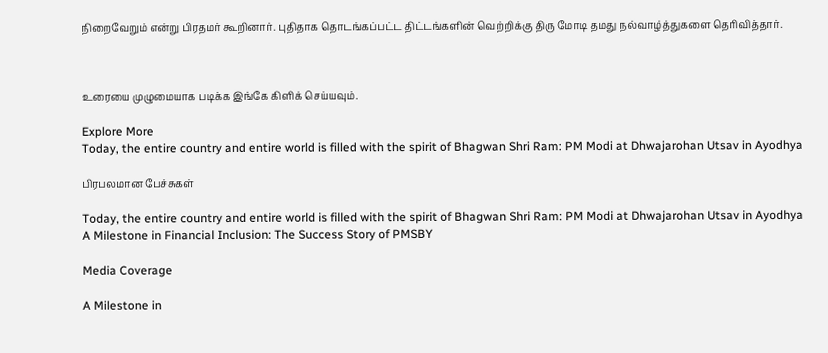நிறைவேறும் என்று பிரதமர் கூறினார். புதிதாக தொடங்கப்பட்ட திட்டங்களின் வெற்றிக்கு திரு மோடி தமது நல்வாழ்த்துகளை தெரிவித்தார்.



உரையை முழுமையாக படிக்க இங்கே கிளிக் செய்யவும்.

Explore More
Today, the entire country and entire world is filled with the spirit of Bhagwan Shri Ram: PM Modi at Dhwajarohan Utsav in Ayodhya

பிரபலமான பேச்சுகள்

Today, the entire country and entire world is filled with the spirit of Bhagwan Shri Ram: PM Modi at Dhwajarohan Utsav in Ayodhya
A Milestone in Financial Inclusion: The Success Story of PMSBY

Media Coverage

A Milestone in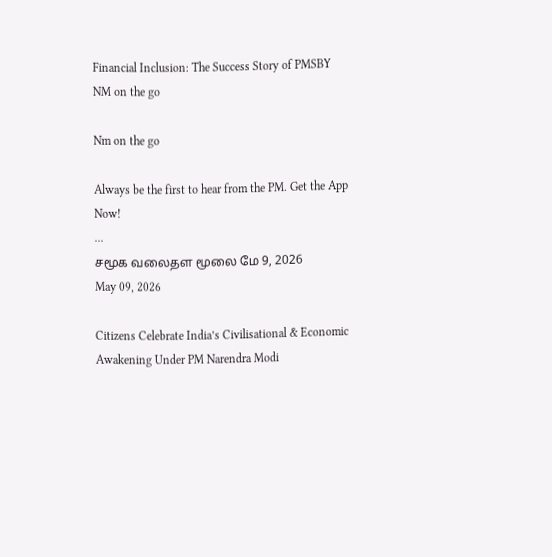Financial Inclusion: The Success Story of PMSBY
NM on the go

Nm on the go

Always be the first to hear from the PM. Get the App Now!
...
சமூக வலைதள மூலை மே 9, 2026
May 09, 2026

Citizens Celebrate India’s Civilisational & Economic Awakening Under PM Narendra Modi